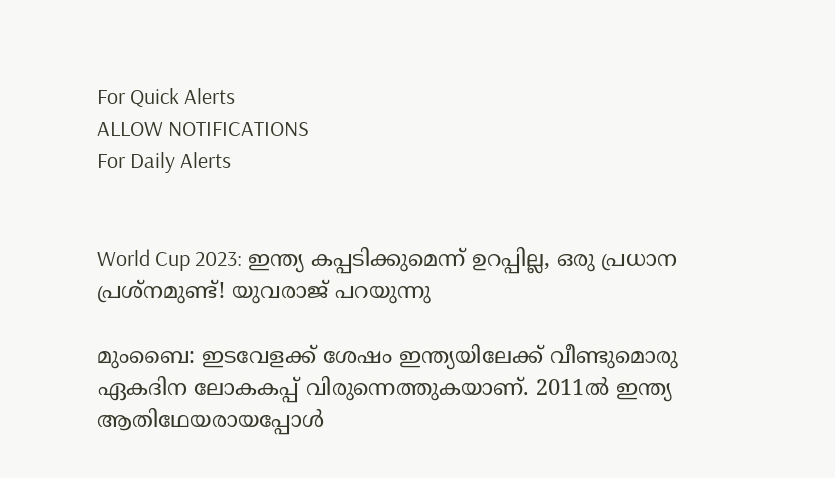For Quick Alerts
ALLOW NOTIFICATIONS
For Daily Alerts


World Cup 2023: ഇന്ത്യ കപ്പടിക്കുമെന്ന് ഉറപ്പില്ല, ഒരു പ്രധാന പ്രശ്‌നമുണ്ട്! യുവരാജ് പറയുന്നു

മുംബൈ: ഇടവേളക്ക് ശേഷം ഇന്ത്യയിലേക്ക് വീണ്ടുമൊരു ഏകദിന ലോകകപ്പ് വിരുന്നെത്തുകയാണ്. 2011ല്‍ ഇന്ത്യ ആതിഥേയരായപ്പോള്‍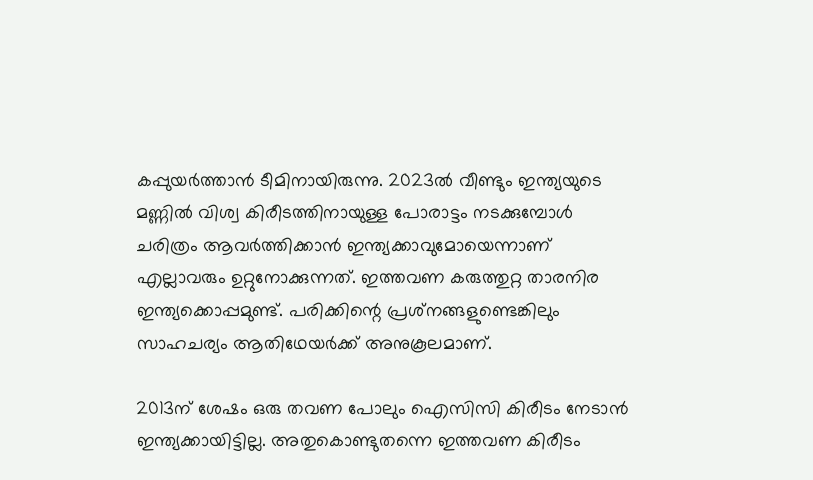കപ്പുയര്‍ത്താന്‍ ടീമിനായിരുന്നു. 2023ല്‍ വീണ്ടും ഇന്ത്യയുടെ മണ്ണില്‍ വിശ്വ കിരീടത്തിനായുള്ള പോരാട്ടം നടക്കുമ്പോള്‍ ചരിത്രം ആവര്‍ത്തിക്കാന്‍ ഇന്ത്യക്കാവുമോയെന്നാണ് എല്ലാവരും ഉറ്റുനോക്കുന്നത്. ഇത്തവണ കരുത്തുറ്റ താരനിര ഇന്ത്യക്കൊപ്പമുണ്ട്. പരിക്കിന്റെ പ്രശ്‌നങ്ങളുണ്ടെങ്കിലും സാഹചര്യം ആതിഥേയര്‍ക്ക് അനുകൂലമാണ്.

2013ന് ശേഷം ഒരു തവണ പോലും ഐസിസി കിരീടം നേടാന്‍ ഇന്ത്യക്കായിട്ടില്ല. അതുകൊണ്ടുതന്നെ ഇത്തവണ കിരീടം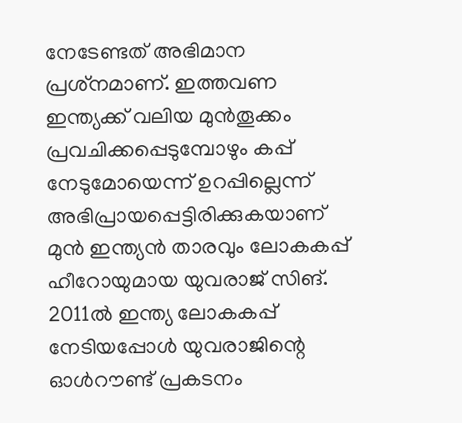നേടേണ്ടത് അഭിമാന പ്രശ്‌നമാണ്. ഇത്തവണ ഇന്ത്യക്ക് വലിയ മുന്‍തൂക്കം പ്രവചിക്കപ്പെടുമ്പോഴും കപ്പ് നേടുമോയെന്ന് ഉറപ്പില്ലെന്ന് അഭിപ്രായപ്പെട്ടിരിക്കുകയാണ് മുന്‍ ഇന്ത്യന്‍ താരവും ലോകകപ്പ് ഹീറോയുമായ യുവരാജ് സിങ്. 2011ല്‍ ഇന്ത്യ ലോകകപ്പ് നേടിയപ്പോള്‍ യുവരാജിന്റെ ഓള്‍റൗണ്ട് പ്രകടനം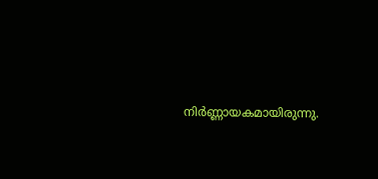നിര്‍ണ്ണായകമായിരുന്നു.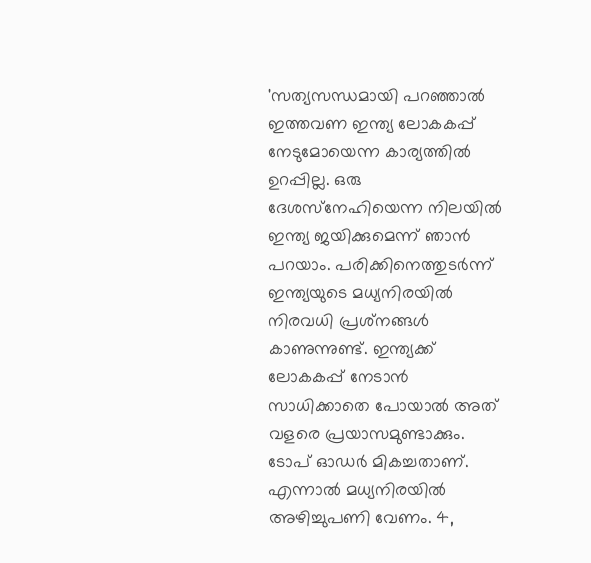'സത്യസന്ധമായി പറഞ്ഞാല്‍ ഇത്തവണ ഇന്ത്യ ലോകകപ്പ് നേടുമോയെന്ന കാര്യത്തില്‍ ഉറപ്പില്ല. ഒരു ദേശസ്‌നേഹിയെന്ന നിലയില്‍ ഇന്ത്യ ജയിക്കുമെന്ന് ഞാന്‍ പറയാം. പരിക്കിനെത്തുടര്‍ന്ന് ഇന്ത്യയുടെ മധ്യനിരയില്‍ നിരവധി പ്രശ്‌നങ്ങള്‍ കാണുന്നുണ്ട്. ഇന്ത്യക്ക് ലോകകപ്പ് നേടാന്‍ സാധിക്കാതെ പോയാല്‍ അത് വളരെ പ്രയാസമുണ്ടാക്കും. ടോപ് ഓഡര്‍ മികച്ചതാണ്. എന്നാല്‍ മധ്യനിരയില്‍ അഴിച്ചുപണി വേണം. 4,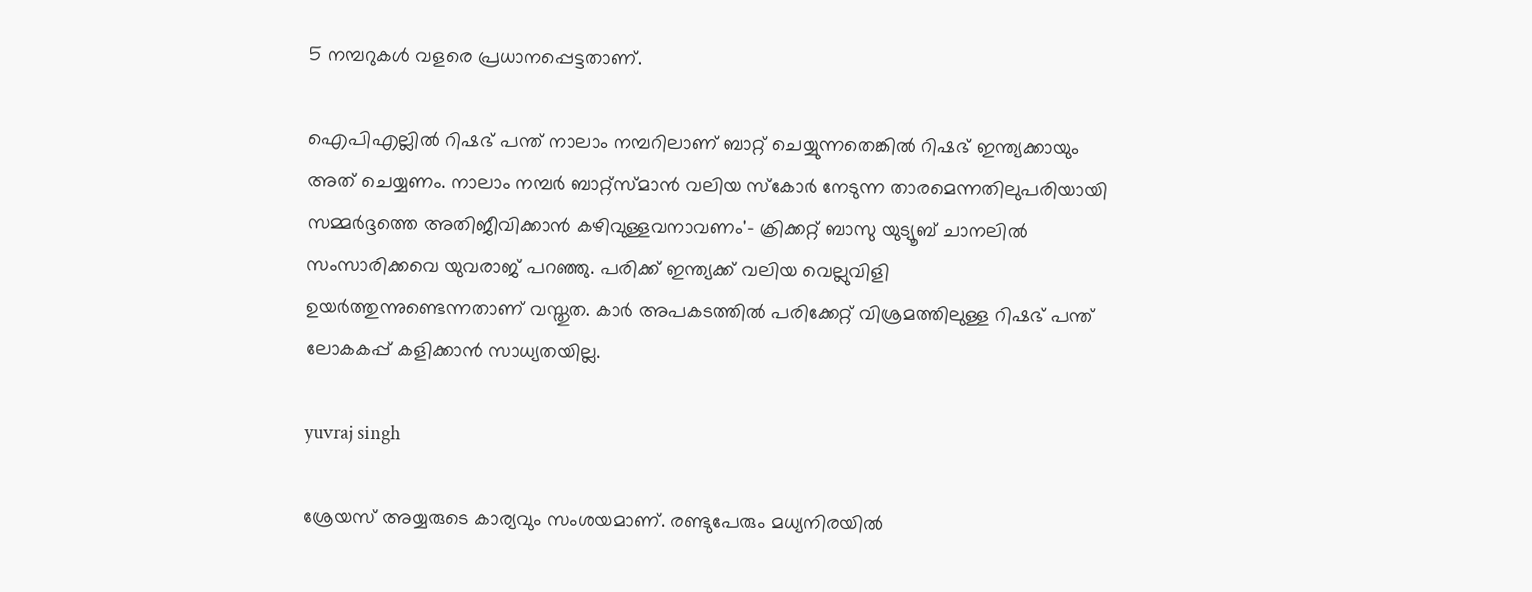5 നമ്പറുകള്‍ വളരെ പ്രധാനപ്പെട്ടതാണ്.

ഐപിഎല്ലില്‍ റിഷഭ് പന്ത് നാലാം നമ്പറിലാണ് ബാറ്റ് ചെയ്യുന്നതെങ്കില്‍ റിഷഭ് ഇന്ത്യക്കായും അത് ചെയ്യണം. നാലാം നമ്പര്‍ ബാറ്റ്‌സ്മാന്‍ വലിയ സ്‌കോര്‍ നേടുന്ന താരമെന്നതിലുപരിയായി സമ്മര്‍ദ്ദത്തെ അതിജീവിക്കാന്‍ കഴിവുള്ളവനാവണം'- ക്രിക്കറ്റ് ബാസു യുട്യൂബ് ചാനലില്‍ സംസാരിക്കവെ യുവരാജ് പറഞ്ഞു. പരിക്ക് ഇന്ത്യക്ക് വലിയ വെല്ലുവിളി ഉയര്‍ത്തുന്നുണ്ടെന്നതാണ് വസ്തുത. കാര്‍ അപകടത്തില്‍ പരിക്കേറ്റ് വിശ്രമത്തിലുള്ള റിഷഭ് പന്ത് ലോകകപ്പ് കളിക്കാന്‍ സാധ്യതയില്ല.

yuvraj singh

ശ്രേയസ് അയ്യരുടെ കാര്യവും സംശയമാണ്. രണ്ടുപേരും മധ്യനിരയില്‍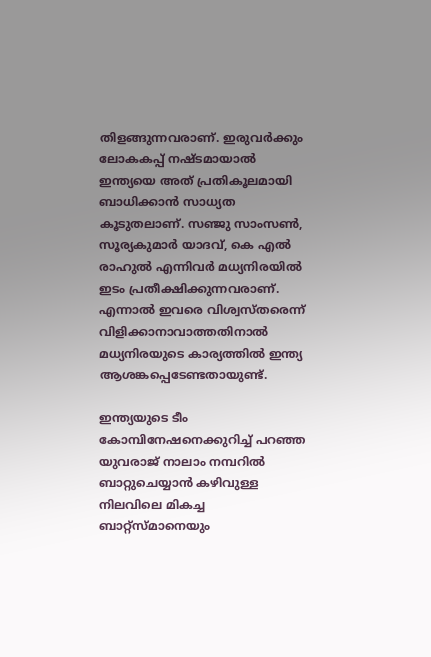തിളങ്ങുന്നവരാണ്. ഇരുവര്‍ക്കും ലോകകപ്പ് നഷ്ടമായാല്‍ ഇന്ത്യയെ അത് പ്രതികൂലമായി ബാധിക്കാന്‍ സാധ്യത കൂടുതലാണ്. സഞ്ജു സാംസണ്‍, സൂര്യകുമാര്‍ യാദവ്, കെ എല്‍ രാഹുല്‍ എന്നിവര്‍ മധ്യനിരയില്‍ ഇടം പ്രതീക്ഷിക്കുന്നവരാണ്. എന്നാല്‍ ഇവരെ വിശ്വസ്തരെന്ന് വിളിക്കാനാവാത്തതിനാല്‍ മധ്യനിരയുടെ കാര്യത്തില്‍ ഇന്ത്യ ആശങ്കപ്പെടേണ്ടതായുണ്ട്.

ഇന്ത്യയുടെ ടീം കോമ്പിനേഷനെക്കുറിച്ച് പറഞ്ഞ യുവരാജ് നാലാം നമ്പറില്‍ ബാറ്റുചെയ്യാന്‍ കഴിവുള്ള നിലവിലെ മികച്ച ബാറ്റ്‌സ്മാനെയും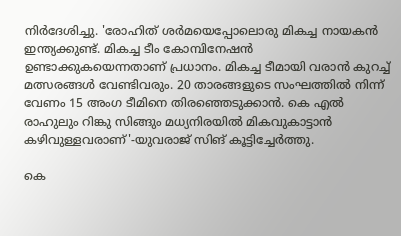നിര്‍ദേശിച്ചു. 'രോഹിത് ശര്‍മയെപ്പോലൊരു മികച്ച നായകന്‍ ഇന്ത്യക്കുണ്ട്. മികച്ച ടീം കോമ്പിനേഷന്‍ ഉണ്ടാക്കുകയെന്നതാണ് പ്രധാനം. മികച്ച ടീമായി വരാന്‍ കുറച്ച് മത്സരങ്ങള്‍ വേണ്ടിവരും. 20 താരങ്ങളുടെ സംഘത്തില്‍ നിന്ന് വേണം 15 അംഗ ടീമിനെ തിരഞ്ഞെടുക്കാന്‍. കെ എല്‍ രാഹുലും റിങ്കു സിങ്ങും മധ്യനിരയില്‍ മികവുകാട്ടാന്‍ കഴിവുള്ളവരാണ്'-യുവരാജ് സിങ് കൂട്ടിച്ചേര്‍ത്തു.

കെ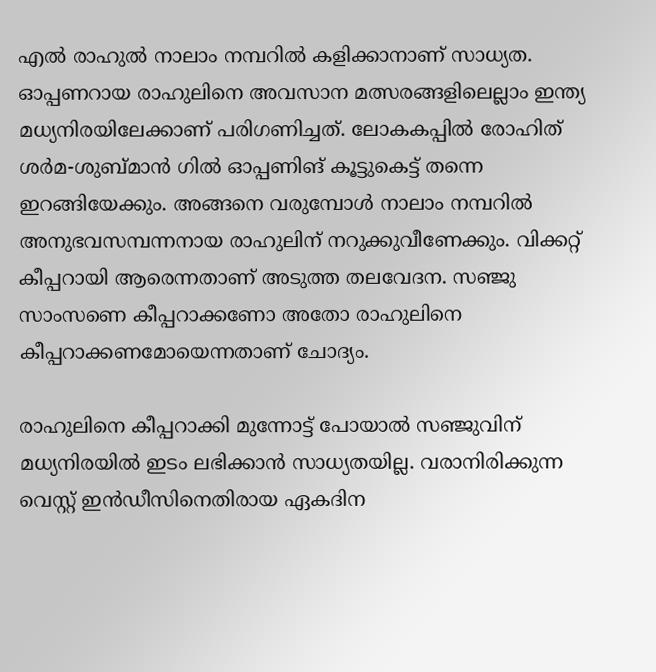എല്‍ രാഹുല്‍ നാലാം നമ്പറില്‍ കളിക്കാനാണ് സാധ്യത. ഓപ്പണറായ രാഹുലിനെ അവസാന മത്സരങ്ങളിലെല്ലാം ഇന്ത്യ മധ്യനിരയിലേക്കാണ് പരിഗണിച്ചത്. ലോകകപ്പില്‍ രോഹിത് ശര്‍മ-ശുബ്മാന്‍ ഗില്‍ ഓപ്പണിങ് കൂട്ടുകെട്ട് തന്നെ ഇറങ്ങിയേക്കും. അങ്ങനെ വരുമ്പോള്‍ നാലാം നമ്പറില്‍ അനുഭവസമ്പന്നനായ രാഹുലിന് നറുക്കുവീണേക്കും. വിക്കറ്റ് കീപ്പറായി ആരെന്നതാണ് അടുത്ത തലവേദന. സഞ്ജു സാംസണെ കീപ്പറാക്കണോ അതോ രാഹുലിനെ കീപ്പറാക്കണമോയെന്നതാണ് ചോദ്യം.

രാഹുലിനെ കീപ്പറാക്കി മുന്നോട്ട് പോയാല്‍ സഞ്ജുവിന് മധ്യനിരയില്‍ ഇടം ലഭിക്കാന്‍ സാധ്യതയില്ല. വരാനിരിക്കുന്ന വെസ്റ്റ് ഇന്‍ഡീസിനെതിരായ ഏകദിന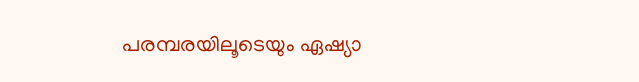പരമ്പരയിലൂടെയും ഏഷ്യാ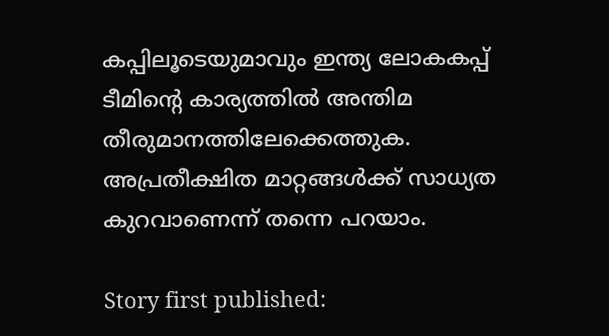കപ്പിലൂടെയുമാവും ഇന്ത്യ ലോകകപ്പ് ടീമിന്റെ കാര്യത്തില്‍ അന്തിമ തീരുമാനത്തിലേക്കെത്തുക. അപ്രതീക്ഷിത മാറ്റങ്ങള്‍ക്ക് സാധ്യത കുറവാണെന്ന് തന്നെ പറയാം.

Story first published: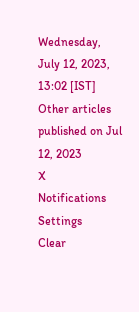Wednesday, July 12, 2023, 13:02 [IST]
Other articles published on Jul 12, 2023
X
Notifications
Settings
Clear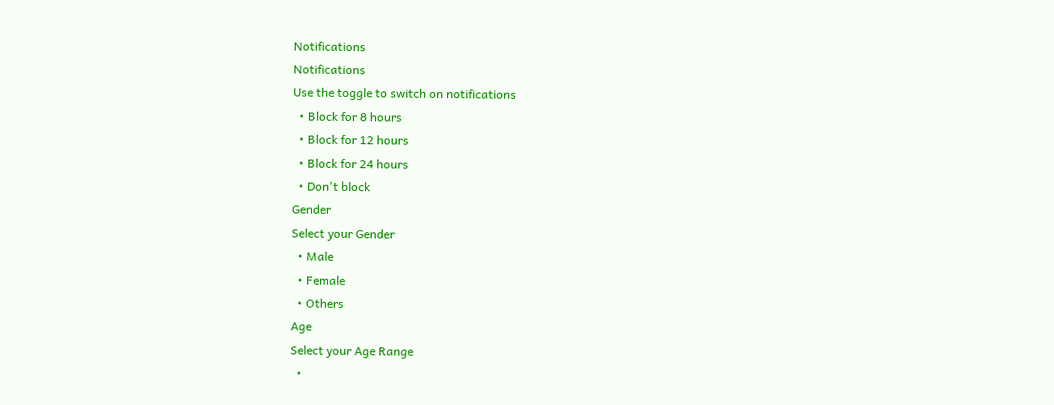Notifications
Notifications
Use the toggle to switch on notifications
  • Block for 8 hours
  • Block for 12 hours
  • Block for 24 hours
  • Don't block
Gender
Select your Gender
  • Male
  • Female
  • Others
Age
Select your Age Range
  •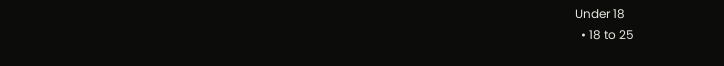Under 18
  • 18 to 25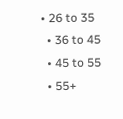• 26 to 35
  • 36 to 45
  • 45 to 55
  • 55+